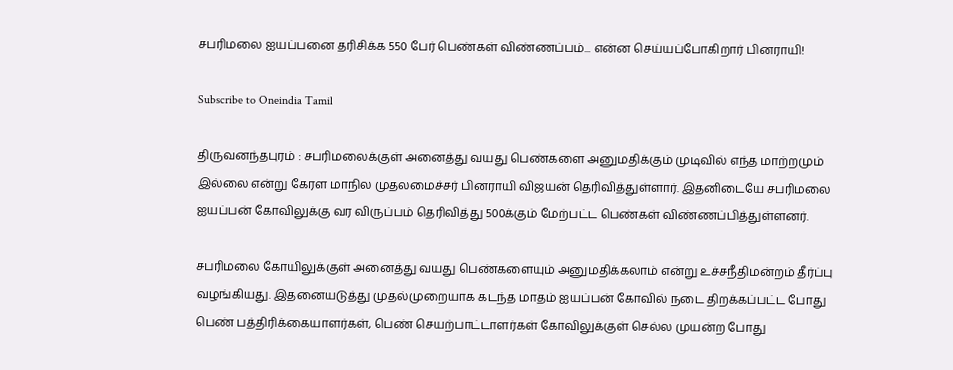சபரிமலை ஐயப்பனை தரிசிக்க 550 பேர் பெண்கள் விண்ணப்பம்... என்ன செய்யப்போகிறார் பினராயி!

Subscribe to Oneindia Tamil

திருவனந்தபுரம் : சபரிமலைக்குள் அனைத்து வயது பெண்களை அனுமதிக்கும் முடிவில் எந்த மாற்றமும் இல்லை என்று கேரள மாநில முதலமைச்சர் பினராயி விஜயன் தெரிவித்துள்ளார். இதனிடையே சபரிமலை ஐயப்பன் கோவிலுக்கு வர விருப்பம் தெரிவித்து 500க்கும் மேற்பட்ட பெண்கள் விண்ணப்பித்துள்ளனர்.

சபரிமலை கோயிலுக்குள் அனைத்து வயது பெண்களையும் அனுமதிக்கலாம் என்று உச்சநீதிமன்றம் தீர்ப்பு வழங்கியது. இதனையடுத்து முதல்முறையாக கடந்த மாதம் ஐயப்பன் கோவில் நடை திறக்கப்பட்ட போது பெண் பத்திரிக்கையாளர்கள், பெண் செயற்பாட்டாளர்கள் கோவிலுக்குள் செல்ல முயன்ற போது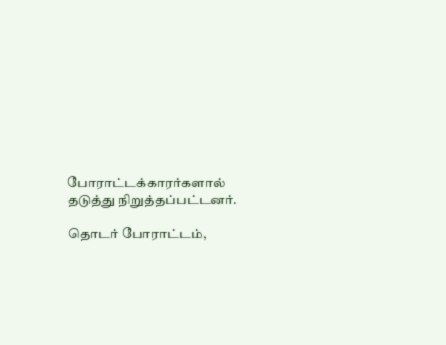போராட்டக்காரர்களால் தடுத்து நிறுத்தப்பட்டனர்.

தொடர் போராட்டம்,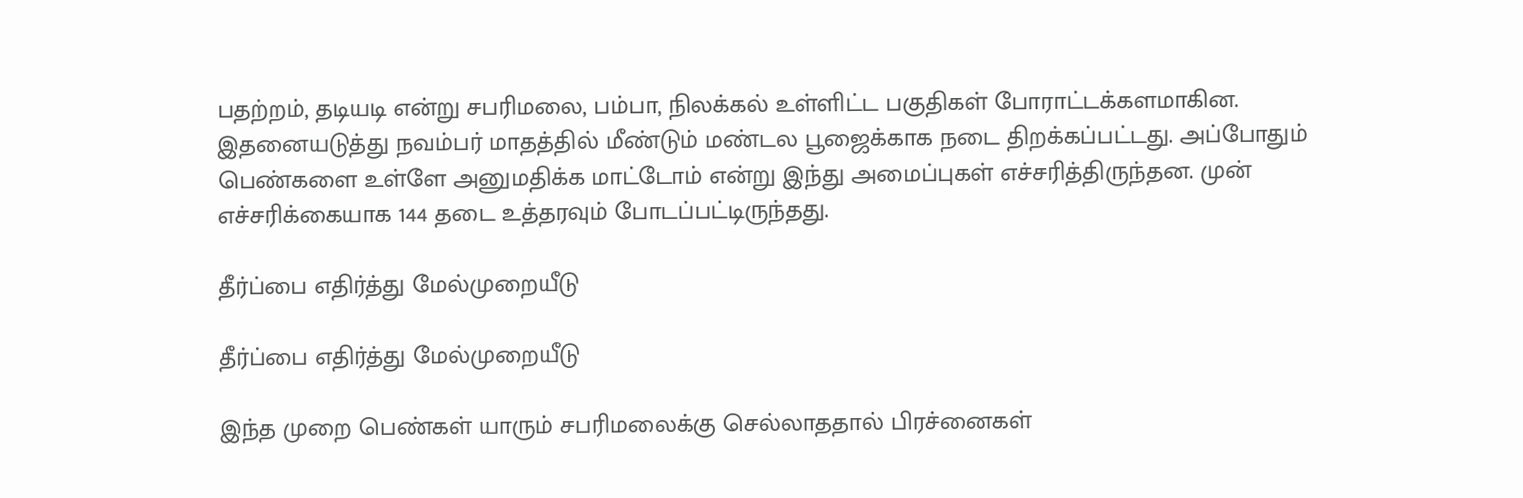பதற்றம், தடியடி என்று சபரிமலை, பம்பா, நிலக்கல் உள்ளிட்ட பகுதிகள் போராட்டக்களமாகின. இதனையடுத்து நவம்பர் மாதத்தில் மீண்டும் மண்டல பூஜைக்காக நடை திறக்கப்பட்டது. அப்போதும் பெண்களை உள்ளே அனுமதிக்க மாட்டோம் என்று இந்து அமைப்புகள் எச்சரித்திருந்தன. முன் எச்சரிக்கையாக 144 தடை உத்தரவும் போடப்பட்டிருந்தது.

தீர்ப்பை எதிர்த்து மேல்முறையீடு

தீர்ப்பை எதிர்த்து மேல்முறையீடு

இந்த முறை பெண்கள் யாரும் சபரிமலைக்கு செல்லாததால் பிரச்னைகள்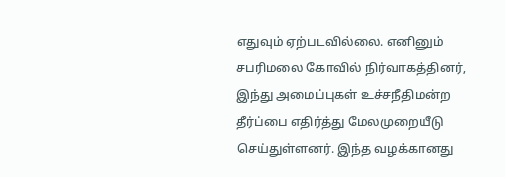எதுவும் ஏற்படவில்லை. எனினும் சபரிமலை கோவில் நிர்வாகத்தினர், இந்து அமைப்புகள் உச்சநீதிமன்ற தீர்ப்பை எதிர்த்து மேலமுறையீடு செய்துள்ளனர். இந்த வழக்கானது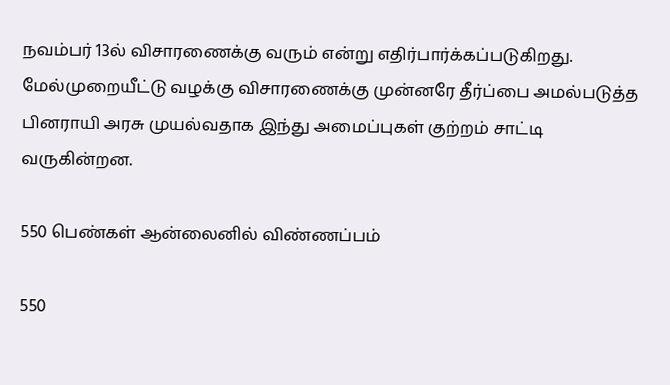நவம்பர் 13ல் விசாரணைக்கு வரும் என்று எதிர்பார்க்கப்படுகிறது. மேல்முறையீட்டு வழக்கு விசாரணைக்கு முன்னரே தீர்ப்பை அமல்படுத்த பினராயி அரசு முயல்வதாக இந்து அமைப்புகள் குற்றம் சாட்டி வருகின்றன.

550 பெண்கள் ஆன்லைனில் விண்ணப்பம்

550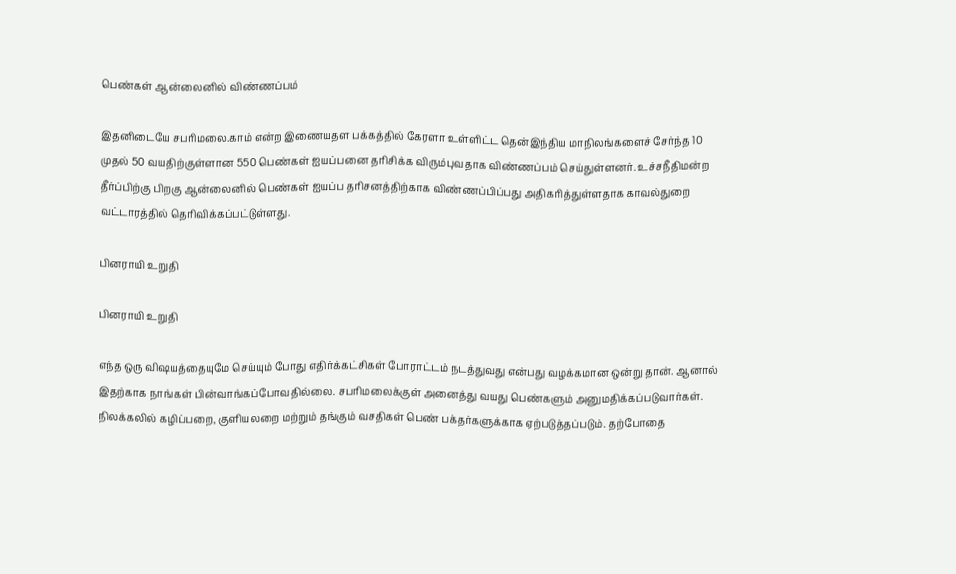பெண்கள் ஆன்லைனில் விண்ணப்பம்

இதனிடையே சபரிமலை.காம் என்ற இணையதள பக்கத்தில் கேரளா உள்ளிட்ட தென்இந்திய மாநிலங்களைச் சேர்ந்த 10 முதல் 50 வயதிற்குள்ளான 550 பெண்கள் ஐயப்பனை தரிசிக்க விரும்புவதாக விண்ணப்பம் செய்துள்ளனர். உச்சநீதிமன்ற தீர்ப்பிற்கு பிறகு ஆன்லைனில் பெண்கள் ஐயப்ப தரிசனத்திற்காக விண்ணப்பிப்பது அதிகரித்துள்ளதாக காவல்துறை வட்டாரத்தில் தெரிவிக்கப்பட்டுள்ளது.

பினராயி உறுதி

பினராயி உறுதி

எந்த ஒரு விஷயத்தையுமே செய்யும் போது எதிர்க்கட்சிகள் போராட்டம் நடத்துவது என்பது வழக்கமான ஒன்று தான். ஆனால் இதற்காக நாங்கள் பின்வாங்கப்போவதில்லை. சபரிமலைக்குள் அனைத்து வயது பெண்களும் அனுமதிக்கப்படுவார்கள். நிலக்கலில் கழிப்பறை, குளியலறை மற்றும் தங்கும் வசதிகள் பெண் பக்தர்களுக்காக ஏற்படுத்தப்படும். தற்போதை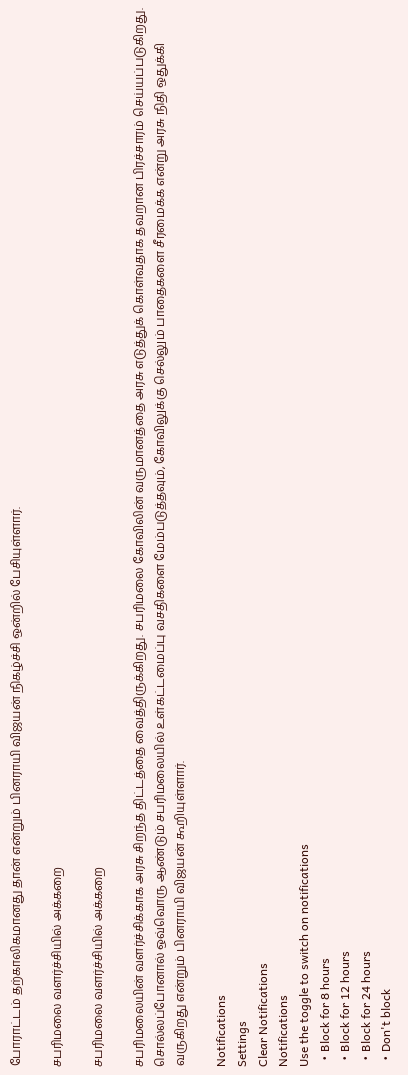போராட்டம் தற்காலிகமானது தான் என்றும் பினராயி விஜயன் நிகழ்ச்சி ஒன்றில் பேசியுள்ளார்.

சபரிமலை வளர்ச்சியில் அக்கறை

சபரிமலை வளர்ச்சியில் அக்கறை

சபரிமலையின் வளர்ச்சிக்காக அரசு சிறந்த திட்டத்தை வைத்திருக்கிறது. சபரிமலை கோவிலின் வருமானத்தை அரசு எடுத்துக் கொள்வதாக தவறான பிரச்சாரம் செய்யப்படுகிறது. சொல்லப்போனால் ஒவ்வொரு ஆண்டும் சபரிமலையில் உள்கட்டமைப்பு வசதிகளை மேம்படுத்தவும், கோவிலுக்கு செல்லும் பாதைகளை சீரமைக்க என்று அரசு நிதி ஒதுக்கி வருகிறது என்றும் பினராயி விஜயன் கூறியுள்ளார்.

Notifications
Settings
Clear Notifications
Notifications
Use the toggle to switch on notifications
  • Block for 8 hours
  • Block for 12 hours
  • Block for 24 hours
  • Don't block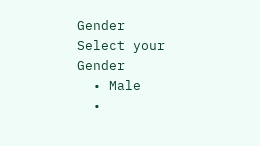Gender
Select your Gender
  • Male
  •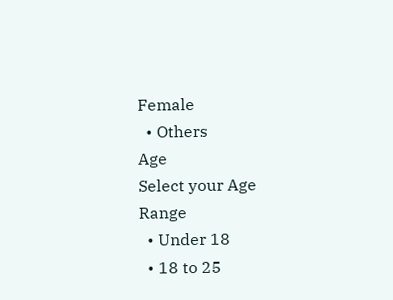Female
  • Others
Age
Select your Age Range
  • Under 18
  • 18 to 25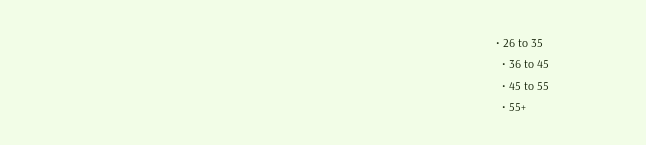• 26 to 35
  • 36 to 45
  • 45 to 55
  • 55+